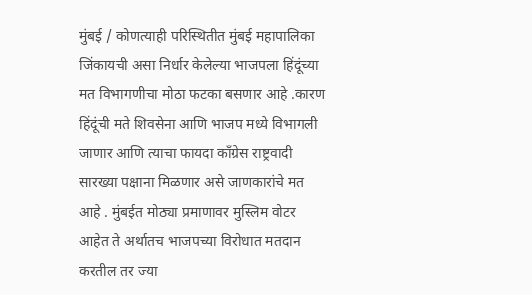मुंबई / कोणत्याही परिस्थितीत मुंबई महापालिका जिंकायची असा निर्धार केलेल्या भाजपला हिंदूंच्या मत विभागणीचा मोठा फटका बसणार आहे .कारण हिंदूंची मते शिवसेना आणि भाजप मध्ये विभागली जाणार आणि त्याचा फायदा काँग्रेस राष्ट्रवादी सारख्या पक्षाना मिळणार असे जाणकारांचे मत आहे . मुंबईत मोठ्या प्रमाणावर मुस्लिम वोटर आहेत ते अर्थातच भाजपच्या विरोधात मतदान करतील तर ज्या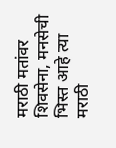मराठी मतांवर शिवसेना, मनसेची भिस्त आहे त्या मराठी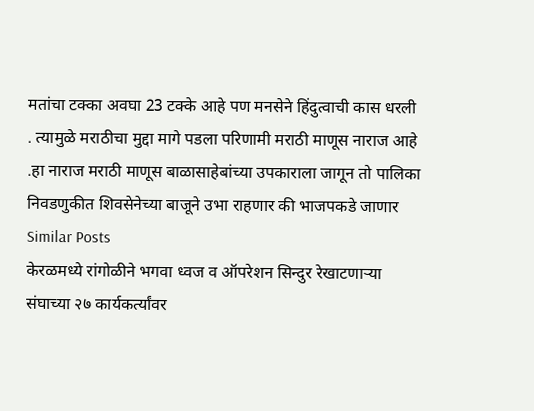मतांचा टक्का अवघा 23 टक्के आहे पण मनसेने हिंदुत्वाची कास धरली . त्यामुळे मराठीचा मुद्दा मागे पडला परिणामी मराठी माणूस नाराज आहे .हा नाराज मराठी माणूस बाळासाहेबांच्या उपकाराला जागून तो पालिका निवडणुकीत शिवसेनेच्या बाजूने उभा राहणार की भाजपकडे जाणार
Similar Posts
केरळमध्ये रांगोळीने भगवा ध्वज व ऑपरेशन सिन्दुर रेखाटणाऱ्या संघाच्या २७ कार्यकर्त्यांवर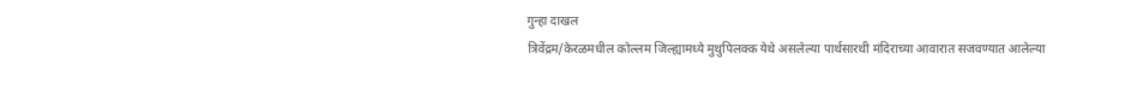गुन्हा दाखल
त्रिवेंद्रम/केरळमधील कोल्लम जिल्ह्यामध्ये मुथुपिलक्क येथे असलेल्या पार्थसारथी मंदिराच्या आवारात सजवण्यात आलेल्या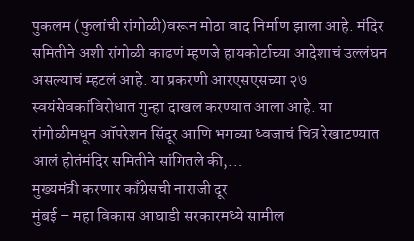पुकलम (फुलांची रांगोळी)वरून मोठा वाद निर्माण झाला आहे. मंदिर समितीने अशी रांगोळी काढणं म्हणजे हायकोर्टाच्या आदेशाचं उल्लंघन असल्याचं म्हटलं आहे. या प्रकरणी आरएसएसच्या २७ स्वयंसेवकांविरोधात गुन्हा दाखल करण्यात आला आहे. या रांगोळीमधून ऑपरेशन सिंदूर आणि भगव्या ध्वजाचं चित्र रेखाटण्यात आलं होतंमंदिर समितीने सांगितले की,…
मुख्यमंत्री करणार काँग्रेसची नाराजी दूर
मुंबई – महा विकास आघाडी सरकारमध्ये सामील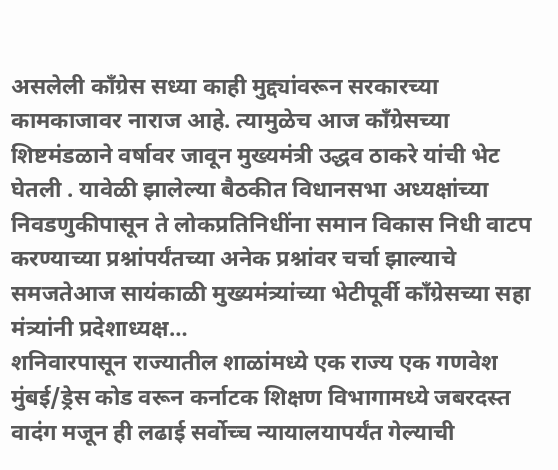असलेली कॉंग्रेस सध्या काही मुद्द्यांवरून सरकारच्या कामकाजावर नाराज आहे. त्यामुळेच आज कॉंग्रेसच्या शिष्टमंडळाने वर्षावर जावून मुख्यमंत्री उद्धव ठाकरे यांची भेट घेतली . यावेळी झालेल्या बैठकीत विधानसभा अध्यक्षांच्या निवडणुकीपासून ते लोकप्रतिनिधींना समान विकास निधी वाटप करण्याच्या प्रश्नांपर्यंतच्या अनेक प्रश्नांवर चर्चा झाल्याचे समजतेआज सायंकाळी मुख्यमंत्र्यांच्या भेटीपूर्वी कॉंग्रेसच्या सहा मंत्र्यांनी प्रदेशाध्यक्ष…
शनिवारपासून राज्यातील शाळांमध्ये एक राज्य एक गणवेश
मुंबई/ड्रेस कोड वरून कर्नाटक शिक्षण विभागामध्ये जबरदस्त वादंग मजून ही लढाई सर्वोच्च न्यायालयापर्यंत गेल्याची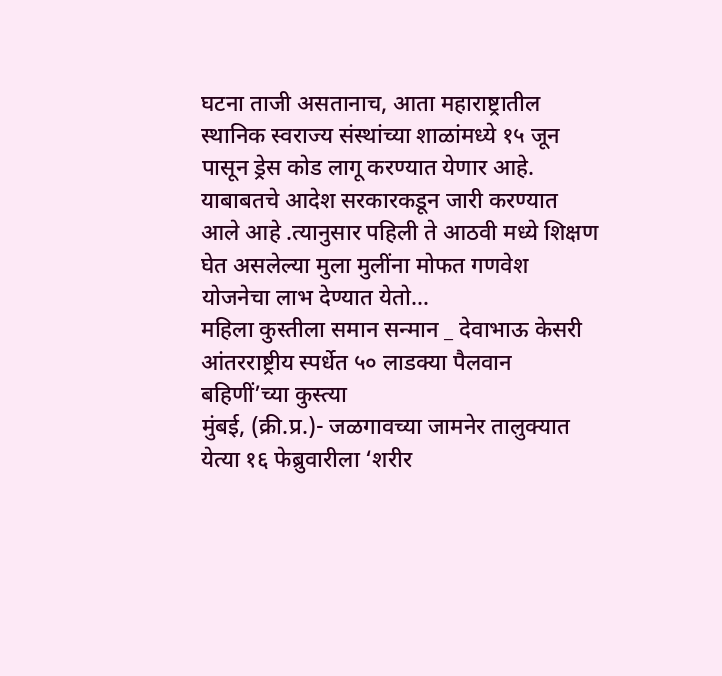घटना ताजी असतानाच, आता महाराष्ट्रातील स्थानिक स्वराज्य संस्थांच्या शाळांमध्ये १५ जून पासून ड्रेस कोड लागू करण्यात येणार आहे. याबाबतचे आदेश सरकारकडून जारी करण्यात आले आहे .त्यानुसार पहिली ते आठवी मध्ये शिक्षण घेत असलेल्या मुला मुलींना मोफत गणवेश योजनेचा लाभ देण्यात येतो…
महिला कुस्तीला समान सन्मान _ देवाभाऊ केसरी आंतरराष्ट्रीय स्पर्धेत ५० लाडक्या पैलवान बहिणीं’च्या कुस्त्या
मुंबई, (क्री.प्र.)- जळगावच्या जामनेर तालुक्यात येत्या १६ फेब्रुवारीला ‘शरीर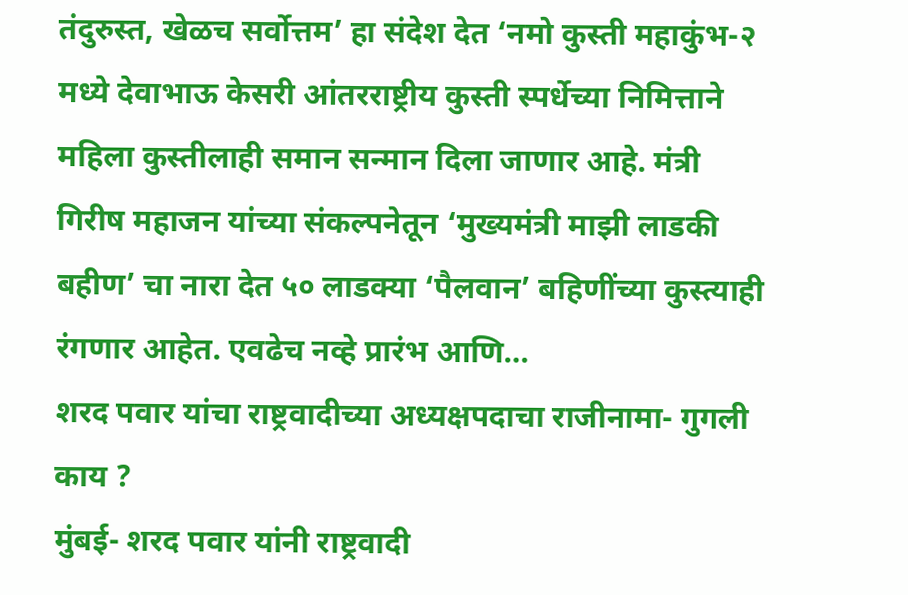तंदुरुस्त, खेळच सर्वोत्तम’ हा संदेश देत ‘नमो कुस्ती महाकुंभ-२ मध्ये देवाभाऊ केसरी आंतरराष्ट्रीय कुस्ती स्पर्धेच्या निमित्ताने महिला कुस्तीलाही समान सन्मान दिला जाणार आहे. मंत्री गिरीष महाजन यांच्या संकल्पनेतून ‘मुख्यमंत्री माझी लाडकी बहीण’ चा नारा देत ५० लाडक्या ‘पैलवान’ बहिणींच्या कुस्त्याही रंगणार आहेत. एवढेच नव्हे प्रारंभ आणि…
शरद पवार यांचा राष्ट्रवादीच्या अध्यक्षपदाचा राजीनामा- गुगली काय ?
मुंबई- शरद पवार यांनी राष्ट्रवादी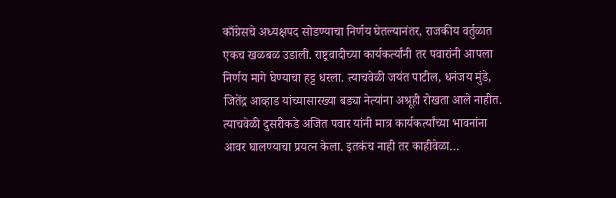काँग्रेसचे अध्यक्षपद सोडण्याचा निर्णय घेतल्यानंतर, राजकीय वर्तुळात एकच खळबळ उडाली. राष्ट्रवादीच्या कार्यकर्त्यांनी तर पवारांनी आपला निर्णय मागे घेण्याचा हट्ट धरला. त्याचवेळी जयंत पाटील, धनंजय मुंडे, जितेंद्र आव्हाड यांच्यासारख्या बड्या नेत्यांना अश्रूही रोखता आले नाहीत. त्याचवेळी दुसरीकडे अजित पवार यांनी मात्र कार्यकर्त्यांच्या भावनांना आवर घालण्याचा प्रयत्न केला. इतकंच नाही तर काहीवेळा…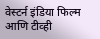वेस्टर्न इंडिया फिल्म आणि टीव्ही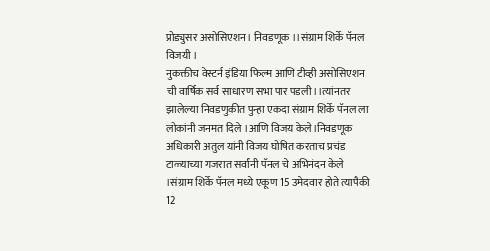प्रोड्युसर असोसिएशन। निवडणूक ।।संग्राम शिर्के पॅनल विजयी ।
नुकक्तीच वेस्टर्न इंडिया फिल्म आणि टीव्ही असोसिएशन ची वार्षिक सर्व साधारण सभा पार पडली।।त्यांनतर झालेल्या निवडणुकीत पुन्हा एकदा संग्राम शिर्के पॅनल ला लोकांनी जनमत दिले ।आणि विजय केले।निवडणूक अधिकारी अतुल यांनी विजय घोषित करताच प्रचंड टाळ्याच्या गजरात सर्वांनी पॅनल चे अभिनंदन केले ।संग्राम शिर्के पॅनल मध्ये एकूण 15 उमेदवार होते त्यापैकी 12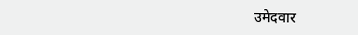उमेदवार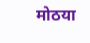मोठया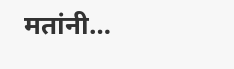मतांनी…